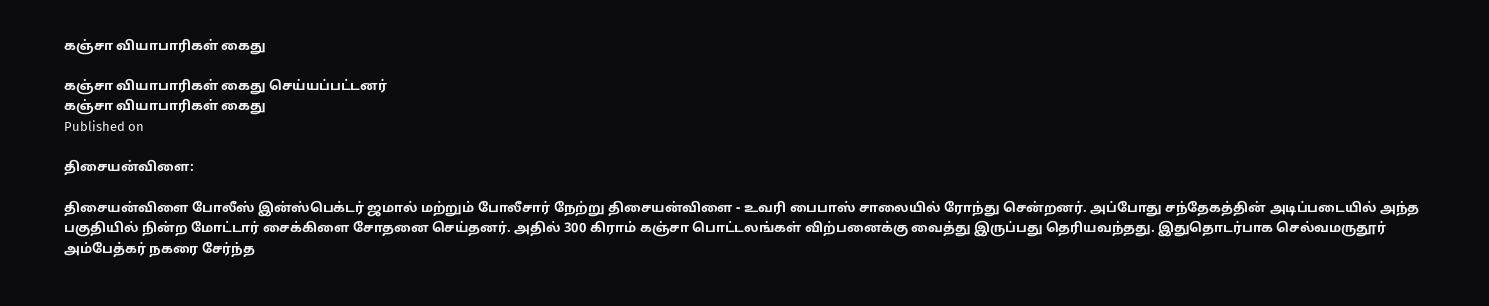கஞ்சா வியாபாரிகள் கைது

கஞ்சா வியாபாரிகள் கைது செய்யப்பட்டனர்
கஞ்சா வியாபாரிகள் கைது
Published on

திசையன்விளை:

திசையன்விளை போலீஸ் இன்ஸ்பெக்டர் ஜமால் மற்றும் போலீசார் நேற்று திசையன்விளை - உவரி பைபாஸ் சாலையில் ரோந்து சென்றனர். அப்போது சந்தேகத்தின் அடிப்படையில் அந்த பகுதியில் நின்ற மோட்டார் சைக்கிளை சோதனை செய்தனர். அதில் 300 கிராம் கஞ்சா பொட்டலங்கள் விற்பனைக்கு வைத்து இருப்பது தெரியவந்தது. இதுதொடர்பாக செல்வமருதூர் அம்பேத்கர் நகரை சேர்ந்த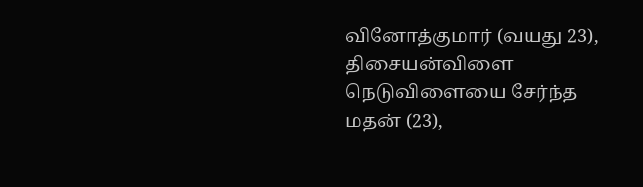வினோத்குமார் (வயது 23), திசையன்விளை நெடுவிளையை சேர்ந்த மதன் (23),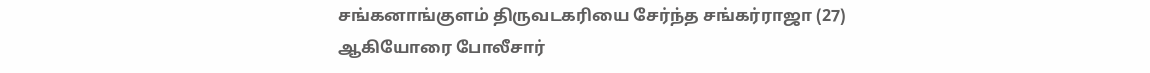சங்கனாங்குளம் திருவடகரியை சேர்ந்த சங்கர்ராஜா (27) ஆகியோரை போலீசார்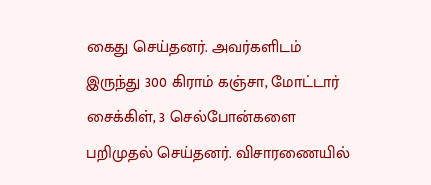கைது செய்தனர். அவர்களிடம் இருந்து 300 கிராம் கஞ்சா, மோட்டார் சைக்கிள், 3 செல்போன்களை பறிமுதல் செய்தனர். விசாரணையில்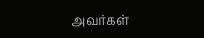அவர்கள்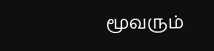மூவரும்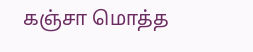கஞ்சா மொத்த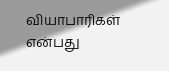வியாபாரிகள் என்பது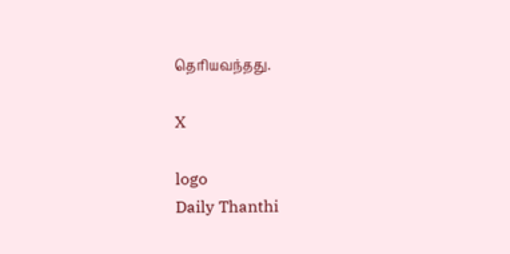தெரியவந்தது.

X

logo
Daily Thanthi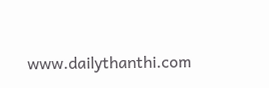www.dailythanthi.com